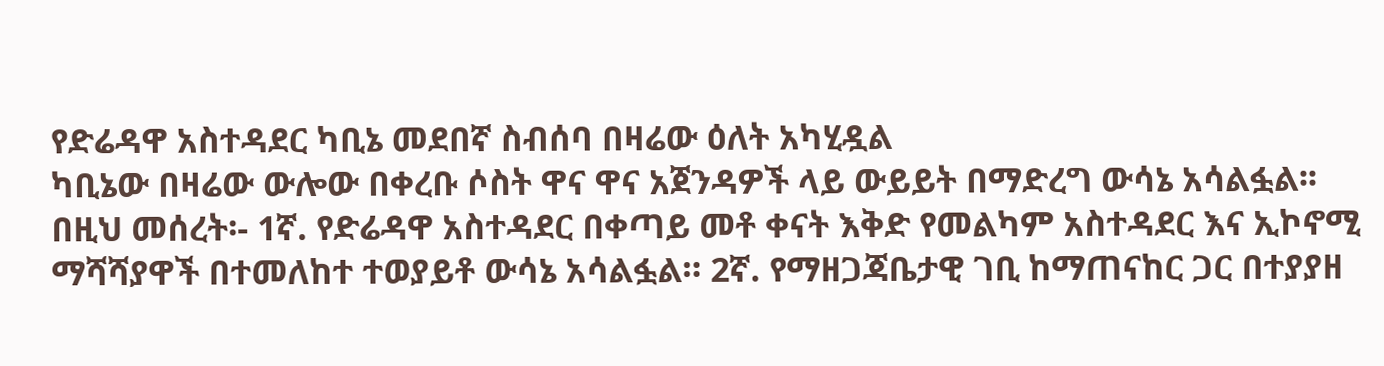የድሬዳዋ አስተዳደር ካቢኔ መደበኛ ስብሰባ በዛሬው ዕለት አካሂዷል
ካቢኔው በዛሬው ውሎው በቀረቡ ሶስት ዋና ዋና አጀንዳዎች ላይ ውይይት በማድረግ ውሳኔ አሳልፏል፡፡ በዚህ መሰረት፡- 1ኛ. የድሬዳዋ አስተዳደር በቀጣይ መቶ ቀናት እቅድ የመልካም አስተዳደር እና ኢኮኖሚ ማሻሻያዋች በተመለከተ ተወያይቶ ውሳኔ አሳልፏል። 2ኛ. የማዘጋጃቤታዊ ገቢ ከማጠናከር ጋር በተያያዘ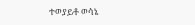ተወያይቶ ወሳኔ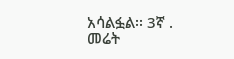አሳልፏል፡፡ 3ኛ . መሬት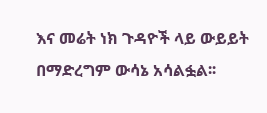እና መሬት ነክ ጉዳዮች ላይ ውይይት በማድረግም ውሳኔ አሳልፏል፡፡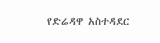የድሬዳዋ አስተዳደር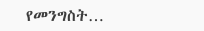የመንግስት…